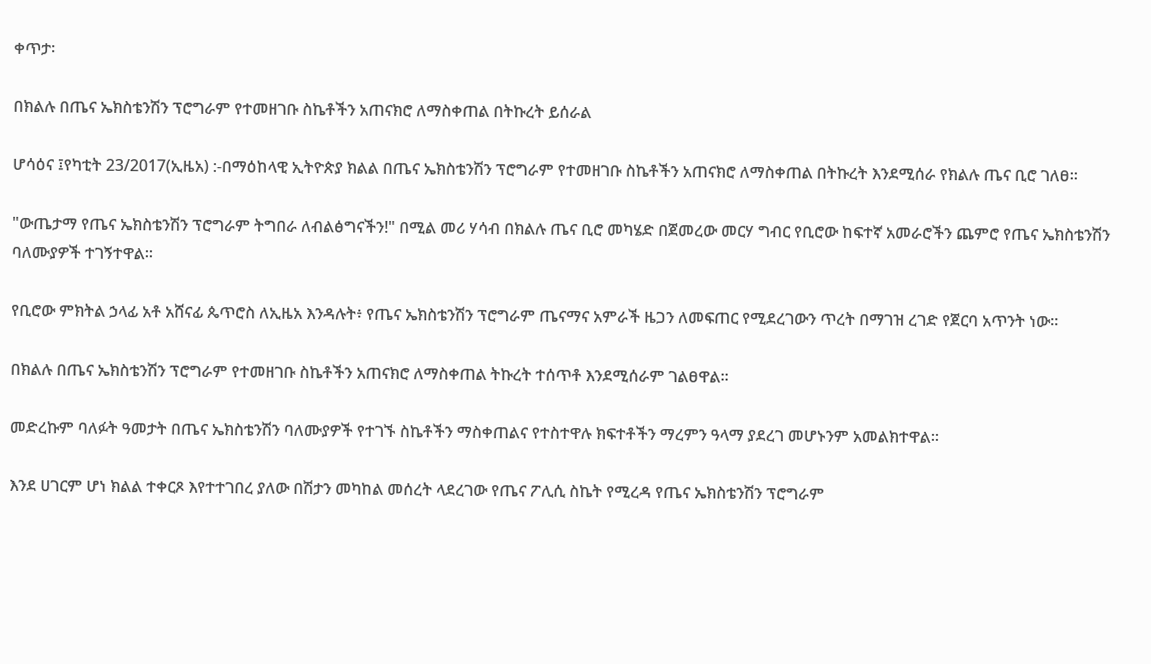ቀጥታ፡

በክልሉ በጤና ኤክስቴንሽን ፕሮግራም የተመዘገቡ ስኬቶችን አጠናክሮ ለማስቀጠል በትኩረት ይሰራል

ሆሳዕና ፤የካቲት 23/2017(ኢዜአ) :-በማዕከላዊ ኢትዮጵያ ክልል በጤና ኤክስቴንሽን ፕሮግራም የተመዘገቡ ስኬቶችን አጠናክሮ ለማስቀጠል በትኩረት እንደሚሰራ የክልሉ ጤና ቢሮ ገለፀ።

"ውጤታማ የጤና ኤክስቴንሽን ፕሮግራም ትግበራ ለብልፅግናችን!" በሚል መሪ ሃሳብ በክልሉ ጤና ቢሮ መካሄድ በጀመረው መርሃ ግብር የቢሮው ከፍተኛ አመራሮችን ጨምሮ የጤና ኤክስቴንሽን ባለሙያዎች ተገኝተዋል፡፡

የቢሮው ምክትል ኃላፊ አቶ አሸናፊ ጴጥሮስ ለኢዜአ እንዳሉት፥ የጤና ኤክስቴንሽን ፕሮግራም ጤናማና አምራች ዜጋን ለመፍጠር የሚደረገውን ጥረት በማገዝ ረገድ የጀርባ አጥንት ነው።

በክልሉ በጤና ኤክስቴንሽን ፕሮግራም የተመዘገቡ ስኬቶችን አጠናክሮ ለማስቀጠል ትኩረት ተሰጥቶ እንደሚሰራም ገልፀዋል፡፡

መድረኩም ባለፉት ዓመታት በጤና ኤክስቴንሽን ባለሙያዎች የተገኙ ስኬቶችን ማስቀጠልና የተስተዋሉ ክፍተቶችን ማረምን ዓላማ ያደረገ መሆኑንም አመልክተዋል፡፡

እንደ ሀገርም ሆነ ክልል ተቀርጾ እየተተገበረ ያለው በሽታን መካከል መሰረት ላደረገው የጤና ፖሊሲ ስኬት የሚረዳ የጤና ኤክስቴንሽን ፕሮግራም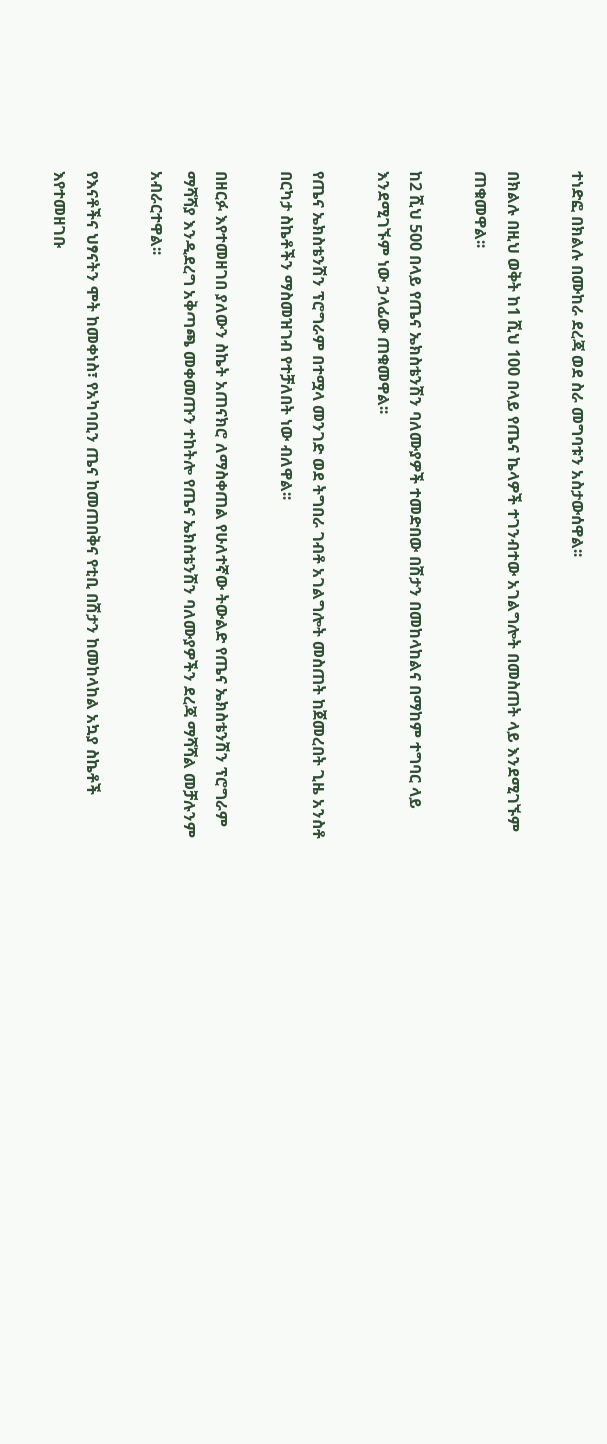ተነድፎ በክልሉ በሙከራ ደረጃ ወደ ስራ መግባቱን አስታውሰዋል፡፡

በክልሉ በዚህ ወቅት ከ1 ሺህ 100 በላይ የጤና ኬላዎች ተገንብተው አገልግሎት በመስጠት ላይ እንደሚገኙም ጠቁመዋል፡፡

ከ2 ሺህ 500 በላይ የጤና ኤክስቴንሽን ባለሙያዎች ተመድበው በሽታን በመከላከልና በማከም ተግባር ላይ እንደሚገኙም ነው ኃላፊው ጠቁመዋል፡፡

የጤና ኤክስቴንሽን ፕሮግራም በተሟላ መንገድ ወደ ትግበራ ገብቶ አገልግሎት መስጠት ከጀመረበት ጊዜ አንስቶ በርካታ ስኬቶችን ማስመዝገብ የተቻለበት ነው ብለዋል፡፡

በዘርፉ እየተመዘገበ ያለውን ስኬት አጠናክሮ ለማስቀጠል የሁለተኛው ትውልድ የጤና ኤክስቴንሽን ፕሮግራም ማሻሻያ እንዲደረግ አቅጣጫ መቀመጡን ተከትሎ የጤና ኤክስቴንሽን ባለሙያዎችን ደረጃ ማሻሻል መቻሉንም አብራርተዋል፡፡

የእናቶችና ህፃናትን ሞት ከመቀነስ፣ የአካባቢን ጤና ከመጠበቅና የቲቢ በሽታን ከመከላከል አኳያ ስኬቶች እየተመዘገቡ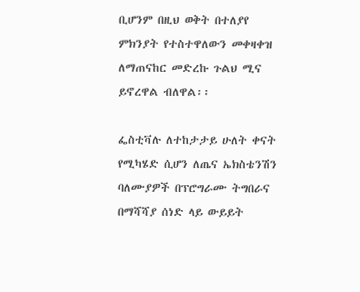ቢሆንም በዚህ ወቅት በተለያየ ምክንያት የተስተዋለውን መቀዛቀዝ ለማጠናከር መድረኩ ጉልህ ሚና ይኖረዋል ብለዋል፡፡

ፌስቲቫሉ ለተከታታይ ሁለት ቀናት የሚካሄድ ሲሆን ለጤና ኤክስቴንሽን ባለሙያዎች በፕሮግራሙ ትግበራና በማሻሻያ ሰነድ ላይ ውይይት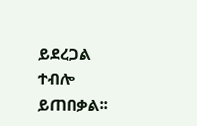ይደረጋል ተብሎ ይጠበቃል፡፡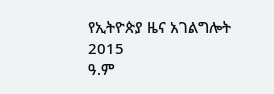የኢትዮጵያ ዜና አገልግሎት
2015
ዓ.ም